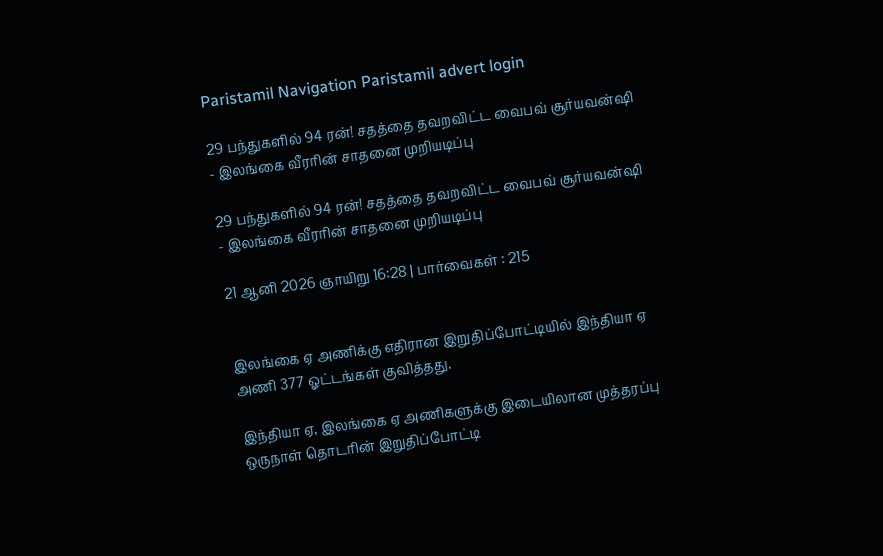Paristamil Navigation Paristamil advert login

29 பந்துகளில் 94 ரன்! சதத்தை தவறவிட்ட வைபவ் சூர்யவன்ஷி - இலங்கை வீரரின் சாதனை முறியடிப்பு

29 பந்துகளில் 94 ரன்! சதத்தை தவறவிட்ட வைபவ் சூர்யவன்ஷி - இலங்கை வீரரின் சாதனை முறியடிப்பு

21 ஆனி 2026 ஞாயிறு 16:28 | பார்வைகள் : 215


இலங்கை ஏ அணிக்கு எதிரான இறுதிப்போட்டியில் இந்தியா ஏ அணி 377 ஓட்டங்கள் குவித்தது.

இந்தியா ஏ, இலங்கை ஏ அணிகளுக்கு இடையிலான முத்தரப்பு ஒருநாள் தொடரின் இறுதிப்போட்டி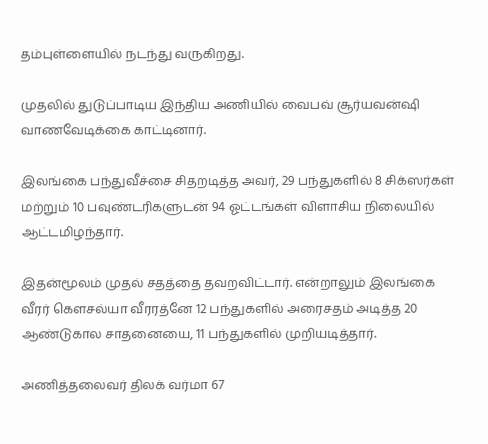தம்புள்ளையில் நடந்து வருகிறது.

முதலில் துடுப்பாடிய இந்திய அணியில் வைபவ் சூர்யவன்ஷி வாணவேடிக்கை காட்டினார்.

இலங்கை பந்துவீச்சை சிதறடித்த அவர், 29 பந்துகளில் 8 சிக்ஸர்கள் மற்றும் 10 பவுண்டரிகளுடன் 94 ஓட்டங்கள் விளாசிய நிலையில் ஆட்டமிழந்தார்.

இதன்மூலம் முதல் சதத்தை தவறவிட்டார். என்றாலும் இலங்கை வீரர் கௌசல்யா வீரரத்னே 12 பந்துகளில் அரைசதம் அடித்த 20 ஆண்டுகால சாதனையை, 11 பந்துகளில் முறியடித்தார்.

அணித்தலைவர் திலக் வர்மா 67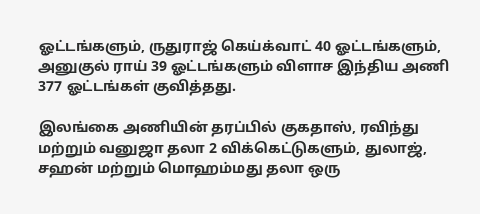ஓட்டங்களும், ருதுராஜ் கெய்க்வாட் 40 ஓட்டங்களும், அனுகுல் ராய் 39 ஓட்டங்களும் விளாச இந்திய அணி 377 ஓட்டங்கள் குவித்தது.

இலங்கை அணியின் தரப்பில் குகதாஸ், ரவிந்து மற்றும் வனுஜா தலா 2 விக்கெட்டுகளும், துலாஜ், சஹன் மற்றும் மொஹம்மது தலா ஒரு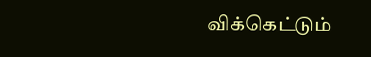விக்கெட்டும்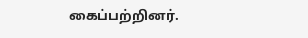கைப்பற்றினர்.